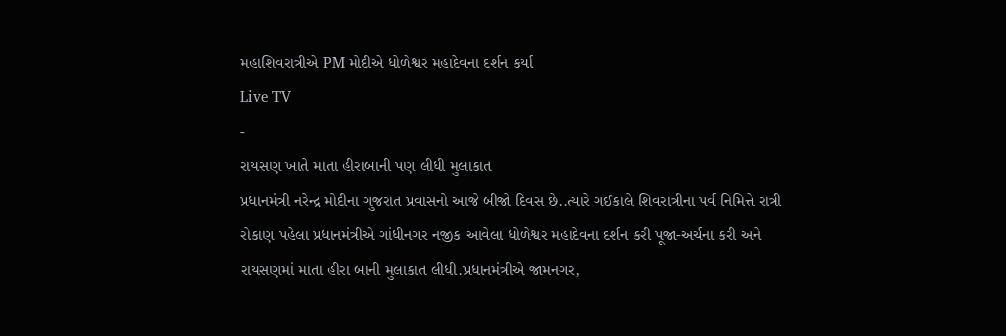મહાશિવરાત્રીએ PM મોદીએ ધોળેશ્વર મહાદેવના દર્શન કર્યા
Live TV
-
રાયસણ ખાતે માતા હીરાબાની પણ લીધી મુલાકાત
પ્રધાનમંત્રી નરેન્દ્ર મોદીના ગુજરાત પ્રવાસનો આજે બીજો દિવસ છે..ત્યારે ગઈકાલે શિવરાત્રીના પર્વ નિમિત્તે રાત્રી રોકાણ પહેલા પ્રધાનમંત્રીએ ગાંધીનગર નજીક આવેલા ધોળેશ્વર મહાદેવના દર્શન કરી પૂજા-અર્ચના કરી અને રાયસણમાં માતા હીરા બાની મુલાકાત લીધી.પ્રધાનમંત્રીએ જામનગર,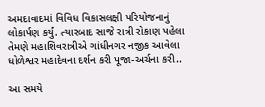અમદાવાદમાં વિવિધ વિકાસલક્ષી પરિયોજનાનું લોકાર્પણ કર્યું. ત્યારબાદ સાજે રાત્રી રોકાણ પહેલા તેમણે મહાશિવરાત્રીએ ગાંધીનગર નજીક આવેલા ધોળેશ્વર મહાદેવના દર્શન કરી પૂજા-અર્ચના કરી..

આ સમયે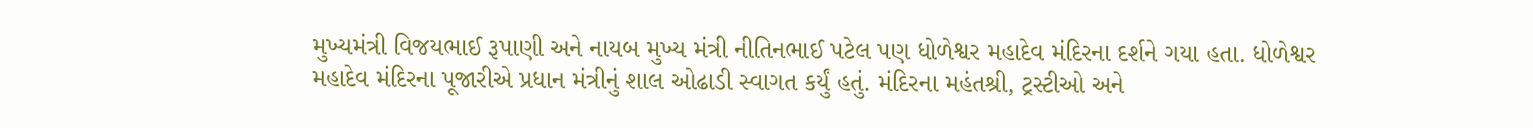મુખ્યમંત્રી વિજયભાઈ રૂપાણી અને નાયબ મુખ્ય મંત્રી નીતિનભાઈ પટેલ પણ ધોળેશ્વર મહાદેવ મંદિરના દર્શને ગયા હતા. ધોળેશ્વર મહાદેવ મંદિરના પૂજારીએ પ્રધાન મંત્રીનું શાલ ઓઢાડી સ્વાગત કર્યું હતું. મંદિરના મહંતશ્રી, ટ્રસ્ટીઓ અને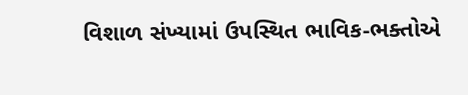વિશાળ સંખ્યામાં ઉપસ્થિત ભાવિક-ભક્તોએ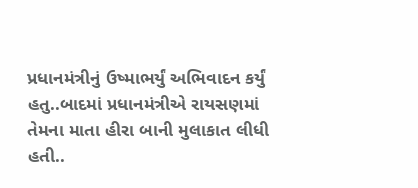પ્રધાનમંત્રીનું ઉષ્માભર્યું અભિવાદન કર્યું હતુ..બાદમાં પ્રધાનમંત્રીએ રાયસણમાં તેમના માતા હીરા બાની મુલાકાત લીધી હતી..